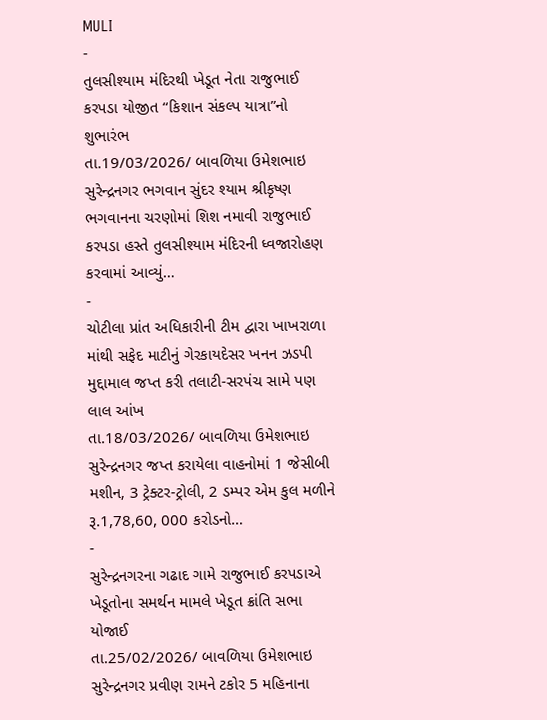MULI
-
તુલસીશ્યામ મંદિરથી ખેડૂત નેતા રાજુભાઈ કરપડા યોજીત “કિશાન સંકલ્પ યાત્રા”નો શુભારંભ
તા.19/03/2026/ બાવળિયા ઉમેશભાઇ સુરેન્દ્રનગર ભગવાન સુંદર શ્યામ શ્રીકૃષ્ણ ભગવાનના ચરણોમાં શિશ નમાવી રાજુભાઈ કરપડા હસ્તે તુલસીશ્યામ મંદિરની ધ્વજારોહણ કરવામાં આવ્યું…
-
ચોટીલા પ્રાંત અધિકારીની ટીમ દ્વારા ખાખરાળા માંથી સફેદ માટીનું ગેરકાયદેસર ખનન ઝડપી મુદ્દામાલ જપ્ત કરી તલાટી-સરપંચ સામે પણ લાલ આંખ
તા.18/03/2026/ બાવળિયા ઉમેશભાઇ સુરેન્દ્રનગર જપ્ત કરાયેલા વાહનોમાં 1 જેસીબી મશીન, 3 ટ્રેક્ટર-ટ્રોલી, 2 ડમ્પર એમ કુલ મળીને રૂ.1,78,60, 000 કરોડનો…
-
સુરેન્દ્રનગરના ગઢાદ ગામે રાજુભાઈ કરપડાએ ખેડૂતોના સમર્થન મામલે ખેડૂત ક્રાંતિ સભા યોજાઈ
તા.25/02/2026/ બાવળિયા ઉમેશભાઇ સુરેન્દ્રનગર પ્રવીણ રામને ટકોર 5 મહિનાના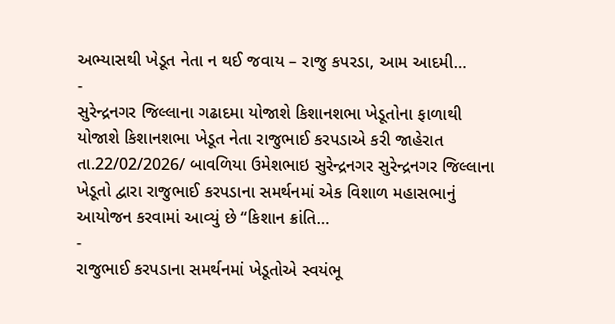અભ્યાસથી ખેડૂત નેતા ન થઈ જવાય – રાજુ કપરડા, આમ આદમી…
-
સુરેન્દ્રનગર જિલ્લાના ગઢાદમા યોજાશે કિશાનશભા ખેડૂતોના ફાળાથી યોજાશે કિશાનશભા ખેડૂત નેતા રાજુભાઈ કરપડાએ કરી જાહેરાત
તા.22/02/2026/ બાવળિયા ઉમેશભાઇ સુરેન્દ્રનગર સુરેન્દ્રનગર જિલ્લાના ખેડૂતો દ્વારા રાજુભાઈ કરપડાના સમર્થનમાં એક વિશાળ મહાસભાનું આયોજન કરવામાં આવ્યું છે “કિશાન ક્રાંતિ…
-
રાજુભાઈ કરપડાના સમર્થનમાં ખેડૂતોએ સ્વયંભૂ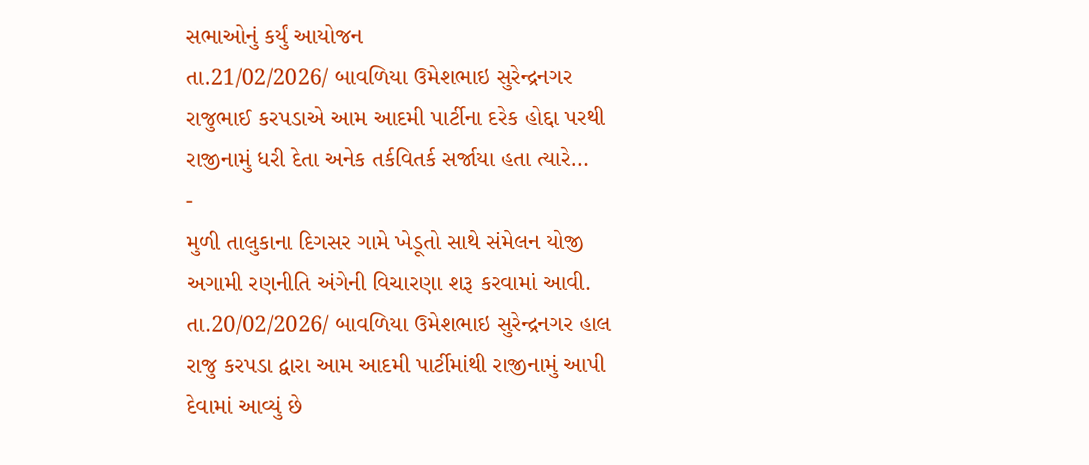સભાઓનું કર્યું આયોજન
તા.21/02/2026/ બાવળિયા ઉમેશભાઇ સુરેન્દ્રનગર રાજુભાઈ કરપડાએ આમ આદમી પાર્ટીના દરેક હોદ્દા પરથી રાજીનામું ધરી દેતા અનેક તર્કવિતર્ક સર્જાયા હતા ત્યારે…
-
મુળી તાલુકાના દિગસર ગામે ખેડૂતો સાથે સંમેલન યોજી અગામી રણનીતિ અંગેની વિચારણા શરૂ કરવામાં આવી.
તા.20/02/2026/ બાવળિયા ઉમેશભાઇ સુરેન્દ્રનગર હાલ રાજુ કરપડા દ્વારા આમ આદમી પાર્ટીમાંથી રાજીનામું આપી દેવામાં આવ્યું છે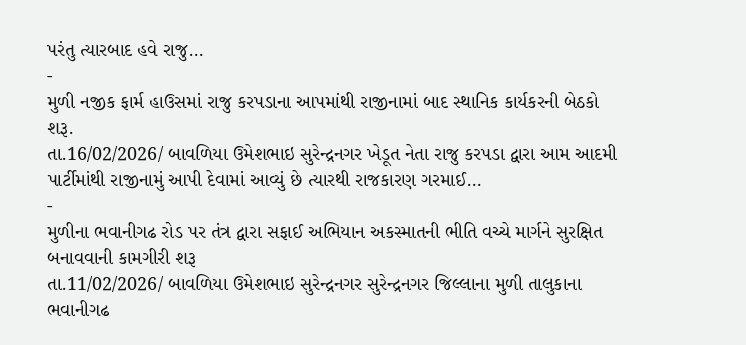પરંતુ ત્યારબાદ હવે રાજુ…
-
મુળી નજીક ફાર્મ હાઉસમાં રાજુ કરપડાના આપમાંથી રાજીનામાં બાદ સ્થાનિક કાર્યકરની બેઠકો શરૂ.
તા.16/02/2026/ બાવળિયા ઉમેશભાઇ સુરેન્દ્રનગર ખેડૂત નેતા રાજુ કરપડા દ્વારા આમ આદમી પાર્ટીમાંથી રાજીનામું આપી દેવામાં આવ્યું છે ત્યારથી રાજકારણ ગરમાઈ…
-
મુળીના ભવાનીગઢ રોડ પર તંત્ર દ્વારા સફાઈ અભિયાન અકસ્માતની ભીતિ વચ્ચે માર્ગને સુરક્ષિત બનાવવાની કામગીરી શરૂ
તા.11/02/2026/ બાવળિયા ઉમેશભાઇ સુરેન્દ્રનગર સુરેન્દ્રનગર જિલ્લાના મુળી તાલુકાના ભવાનીગઢ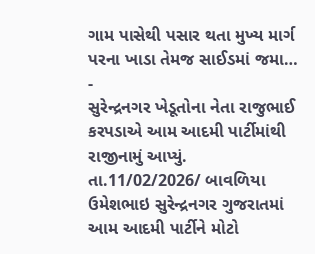ગામ પાસેથી પસાર થતા મુખ્ય માર્ગ પરના ખાડા તેમજ સાઈડમાં જમા…
-
સુરેન્દ્રનગર ખેડૂતોના નેતા રાજુભાઈ કરપડાએ આમ આદમી પાર્ટીમાંથી રાજીનામું આપ્યું.
તા.11/02/2026/ બાવળિયા ઉમેશભાઇ સુરેન્દ્રનગર ગુજરાતમાં આમ આદમી પાર્ટીને મોટો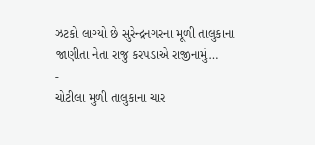ઝટકો લાગ્યો છે સુરેન્દ્રનગરના મૂળી તાલુકાના જાણીતા નેતા રાજુ કરપડાએ રાજીનામું…
-
ચોટીલા મુળી તાલુકાના ચાર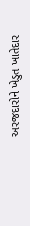અરજદારોને ખેડુત ખાતેદાર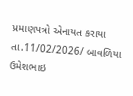પ્રમાણપત્રો એનાયત કરાયા
તા.11/02/2026/ બાવળિયા ઉમેશભાઇ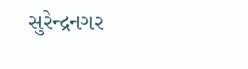સુરેન્દ્રનગર